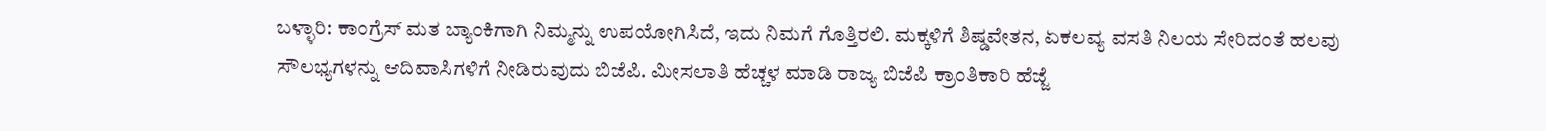ಬಳ್ಳಾರಿ: ಕಾಂಗ್ರೆಸ್ ಮತ ಬ್ಯಾಂಕಿಗಾಗಿ ನಿಮ್ಮನ್ನು ಉಪಯೋಗಿಸಿದೆ, ಇದು ನಿಮಗೆ ಗೊತ್ತಿರಲಿ. ಮಕ್ಕಳಿಗೆ ಶಿಷ್ಡವೇತನ, ಏಕಲವ್ಯ ವಸತಿ ನಿಲಯ ಸೇರಿದಂತೆ ಹಲವು ಸೌಲಭ್ಯಗಳನ್ನು ಆದಿವಾಸಿಗಳಿಗೆ ನೀಡಿರುವುದು ಬಿಜೆಪಿ. ಮೀಸಲಾತಿ ಹೆಚ್ಚಳ ಮಾಡಿ ರಾಜ್ಯ ಬಿಜೆಪಿ ಕ್ರಾಂತಿಕಾರಿ ಹೆಜ್ಜೆ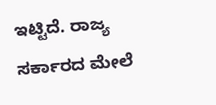ಇಟ್ಟಿದೆ. ರಾಜ್ಯ ಸರ್ಕಾರದ ಮೇಲೆ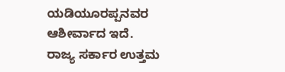ಯಡಿಯೂರಪ್ಪನವರ ಆಶೀರ್ವಾದ ಇದೆ.
ರಾಜ್ಯ ಸರ್ಕಾರ ಉತ್ತಮ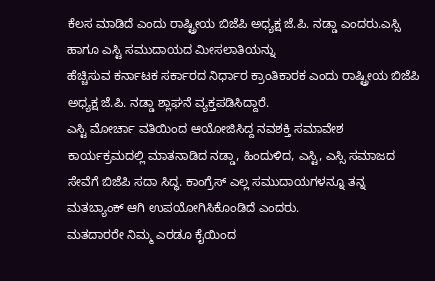ಕೆಲಸ ಮಾಡಿದೆ ಎಂದು ರಾಷ್ಟ್ರೀಯ ಬಿಜೆಪಿ ಅಧ್ಯಕ್ಷ ಜೆ.ಪಿ. ನಡ್ಡಾ ಎಂದರು.ಎಸ್ಸಿ ಹಾಗೂ ಎಸ್ಟಿ ಸಮುದಾಯದ ಮೀಸಲಾತಿಯನ್ನು
ಹೆಚ್ಚಿಸುವ ಕರ್ನಾಟಕ ಸರ್ಕಾರದ ನಿರ್ಧಾರ ಕ್ರಾಂತಿಕಾರಕ ಎಂದು ರಾಷ್ಟ್ರೀಯ ಬಿಜೆಪಿ
ಅಧ್ಯಕ್ಷ ಜೆ.ಪಿ. ನಡ್ಡಾ ಶ್ಲಾಘನೆ ವ್ಯಕ್ತಪಡಿಸಿದ್ದಾರೆ.
ಎಸ್ಟಿ ಮೋರ್ಚಾ ವತಿಯಿಂದ ಆಯೋಜಿಸಿದ್ದ ನವಶಕ್ತಿ ಸಮಾವೇಶ ಕಾರ್ಯಕ್ರಮದಲ್ಲಿ ಮಾತನಾಡಿದ ನಡ್ಡಾ, ಹಿಂದುಳಿದ, ಎಸ್ಟಿ, ಎಸ್ಸಿ ಸಮಾಜದ ಸೇವೆಗೆ ಬಿಜೆಪಿ ಸದಾ ಸಿದ್ಧ. ಕಾಂಗ್ರೆಸ್ ಎಲ್ಲ ಸಮುದಾಯಗಳನ್ನೂ ತನ್ನ ಮತಬ್ಯಾಂಕ್ ಆಗಿ ಉಪಯೋಗಿಸಿಕೊಂಡಿದೆ ಎಂದರು.
ಮತದಾರರೇ ನಿಮ್ಮ ಎರಡೂ ಕೈಯಿಂದ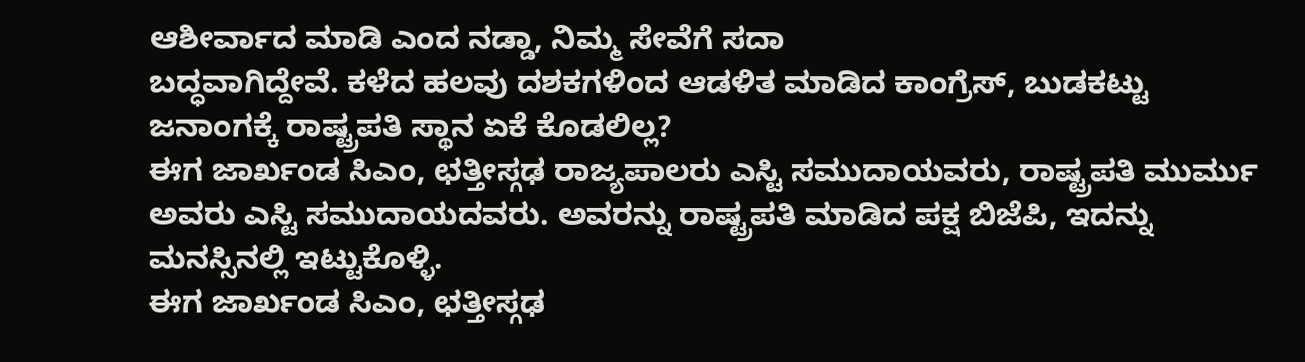ಆಶೀರ್ವಾದ ಮಾಡಿ ಎಂದ ನಡ್ಡಾ, ನಿಮ್ಮ ಸೇವೆಗೆ ಸದಾ
ಬದ್ಧವಾಗಿದ್ದೇವೆ. ಕಳೆದ ಹಲವು ದಶಕಗಳಿಂದ ಆಡಳಿತ ಮಾಡಿದ ಕಾಂಗ್ರೆಸ್, ಬುಡಕಟ್ಟು
ಜನಾಂಗಕ್ಕೆ ರಾಷ್ಟ್ರಪತಿ ಸ್ಥಾನ ಏಕೆ ಕೊಡಲಿಲ್ಲ?
ಈಗ ಜಾರ್ಖಂಡ ಸಿಎಂ, ಛತ್ತೀಸ್ಗಢ ರಾಜ್ಯಪಾಲರು ಎಸ್ಟಿ ಸಮುದಾಯವರು, ರಾಷ್ಟ್ರಪತಿ ಮುರ್ಮು ಅವರು ಎಸ್ಟಿ ಸಮುದಾಯದವರು. ಅವರನ್ನು ರಾಷ್ಟ್ರಪತಿ ಮಾಡಿದ ಪಕ್ಷ ಬಿಜೆಪಿ, ಇದನ್ನು ಮನಸ್ಸಿನಲ್ಲಿ ಇಟ್ಟುಕೊಳ್ಳಿ.
ಈಗ ಜಾರ್ಖಂಡ ಸಿಎಂ, ಛತ್ತೀಸ್ಗಢ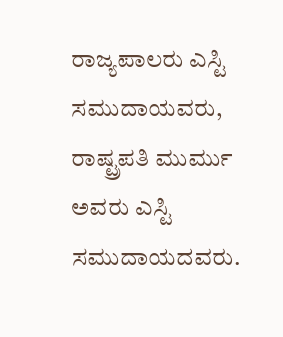ರಾಜ್ಯಪಾಲರು ಎಸ್ಟಿ ಸಮುದಾಯವರು, ರಾಷ್ಟ್ರಪತಿ ಮುರ್ಮು ಅವರು ಎಸ್ಟಿ ಸಮುದಾಯದವರು.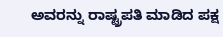ಅವರನ್ನು ರಾಷ್ಟ್ರಪತಿ ಮಾಡಿದ ಪಕ್ಷ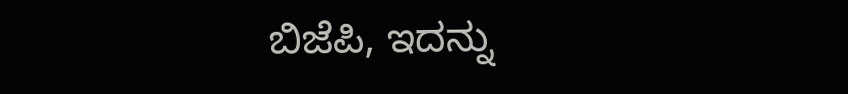ಬಿಜೆಪಿ, ಇದನ್ನು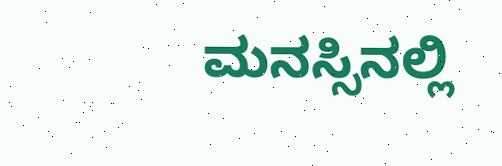ಮನಸ್ಸಿನಲ್ಲಿ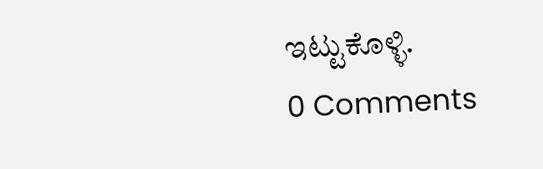ಇಟ್ಟುಕೊಳ್ಳಿ.
0 Comments